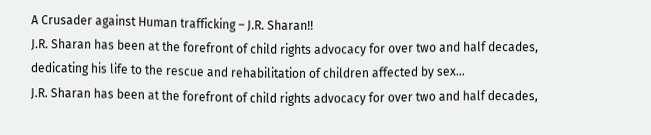A Crusader against Human trafficking – J.R. Sharan!!
J.R. Sharan has been at the forefront of child rights advocacy for over two and half decades, dedicating his life to the rescue and rehabilitation of children affected by sex…
J.R. Sharan has been at the forefront of child rights advocacy for over two and half decades,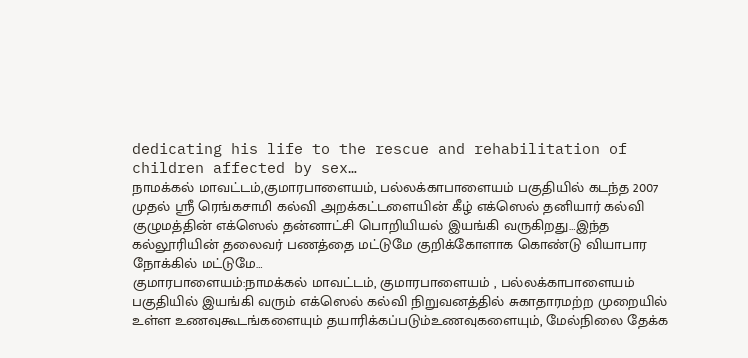dedicating his life to the rescue and rehabilitation of children affected by sex…
நாமக்கல் மாவட்டம்,குமாரபாளையம், பல்லக்காபாளையம் பகுதியில் கடந்த 2007 முதல் ஸ்ரீ ரெங்கசாமி கல்வி அறக்கட்டளையின் கீழ் எக்ஸெல் தனியார் கல்வி குழுமத்தின் எக்ஸெல் தன்னாட்சி பொறியியல் இயங்கி வருகிறது…இந்த கல்லூரியின் தலைவர் பணத்தை மட்டுமே குறிக்கோளாக கொண்டு வியாபார நோக்கில் மட்டுமே…
குமாரபாளையம்:நாமக்கல் மாவட்டம், குமாரபாளையம் , பல்லக்காபாளையம் பகுதியில் இயங்கி வரும் எக்ஸெல் கல்வி நிறுவனத்தில் சுகாதாரமற்ற முறையில் உள்ள உணவுகூடங்களையும் தயாரிக்கப்படும்உணவுகளையும், மேல்நிலை தேக்க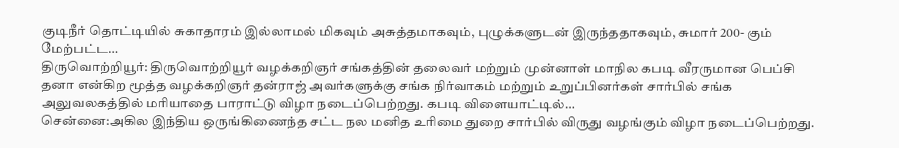குடிநீர் தொட்டியில் சுகாதாரம் இல்லாமல் மிகவும் அசுத்தமாகவும், புழுக்களுடன் இருந்ததாகவும், சுமார் 200- கும் மேற்பட்ட…
திருவொற்றியூர்: திருவொற்றியூர் வழக்கறிஞர் சங்கத்தின் தலைவர் மற்றும் முன்னாள் மாநில கபடி வீரருமான பெப்சி தனா என்கிற மூத்த வழக்கறிஞர் தன்ராஜ் அவர்களுக்கு சங்க நிர்வாகம் மற்றும் உறுப்பினர்கள் சார்பில் சங்க அலுவலகத்தில் மரியாதை பாராட்டு விழா நடைப்பெற்றது. கபடி விளையாட்டில்…
சென்னை:அகில இந்திய ஒருங்கிணைந்த சட்ட நல மனித உரிமை துறை சார்பில் விருது வழங்கும் விழா நடைப்பெற்றது.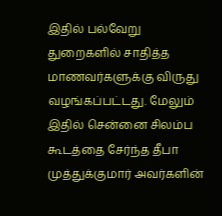இதில் பல்வேறு துறைகளில் சாதித்த மாணவர்களுக்கு விருது வழங்கப்பட்டது. மேலும் இதில் சென்னை சிலம்ப கூடத்தை சேர்ந்த தீபா முத்துக்குமார் அவர்களின்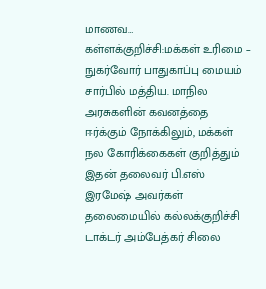மாணவ…
கள்ளக்குறிச்சி:மக்கள் உரிமை – நுகர்வோர் பாதுகாப்பு மையம் சார்பில் மத்திய. மாநில அரசுகளின் கவனத்தை ஈர்க்கும் நோக்கிலும், மக்கள் நல கோரிக்கைகள் குறித்தும் இதன் தலைவர் பி.எஸ் இரமேஷ் அவர்கள் தலைமையில் கல்லக்குறிச்சி டாக்டர் அம்பேத்கர் சிலை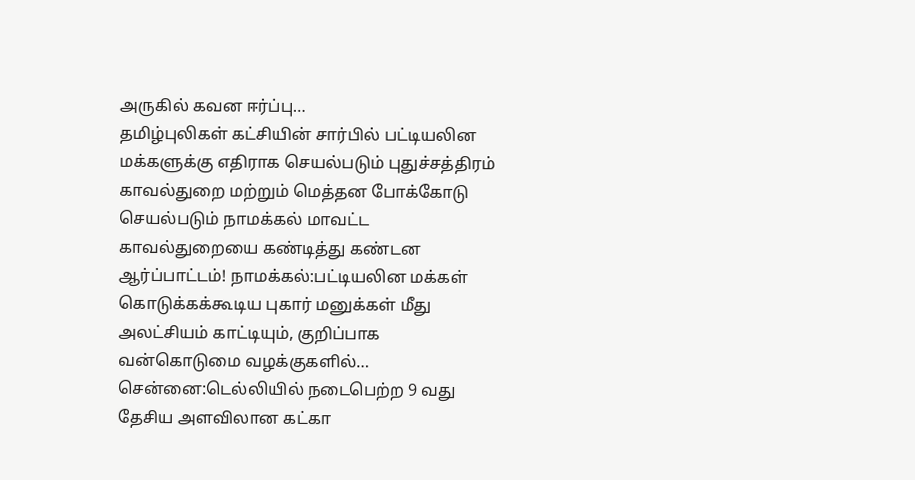அருகில் கவன ஈர்ப்பு…
தமிழ்புலிகள் கட்சியின் சார்பில் பட்டியலின மக்களுக்கு எதிராக செயல்படும் புதுச்சத்திரம் காவல்துறை மற்றும் மெத்தன போக்கோடு செயல்படும் நாமக்கல் மாவட்ட காவல்துறையை கண்டித்து கண்டன ஆர்ப்பாட்டம்! நாமக்கல்:பட்டியலின மக்கள் கொடுக்கக்கூடிய புகார் மனுக்கள் மீது அலட்சியம் காட்டியும், குறிப்பாக வன்கொடுமை வழக்குகளில்…
சென்னை:டெல்லியில் நடைபெற்ற 9 வது தேசிய அளவிலான கட்கா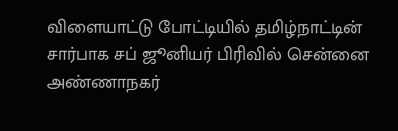விளையாட்டு போட்டியில் தமிழ்நாட்டின் சார்பாக சப் ஜூனியர் பிரிவில் சென்னை அண்ணாநகர்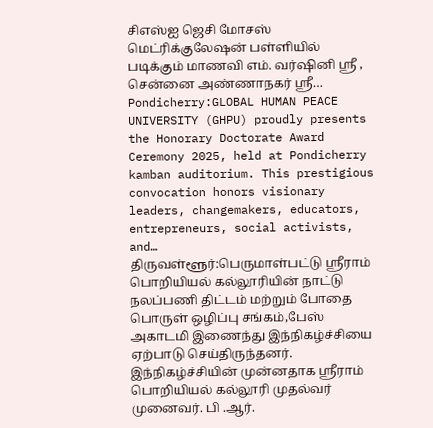சிஎஸ்ஐ ஜெசி மோசஸ் மெட்ரிக்குலேஷன் பள்ளியில் படிக்கும் மாணவி எம். வர்ஷினி ஸ்ரீ , சென்னை அண்ணாநகர் ஸ்ரீ…
Pondicherry:GLOBAL HUMAN PEACE UNIVERSITY (GHPU) proudly presents the Honorary Doctorate Award Ceremony 2025, held at Pondicherry kamban auditorium. This prestigious convocation honors visionary leaders, changemakers, educators, entrepreneurs, social activists, and…
திருவள்ளூர்:பெருமாள்பட்டு ஸ்ரீராம் பொறியியல் கல்லூரியின் நாட்டு நலப்பணி திட்டம் மற்றும் போதை பொருள் ஒழிப்பு சங்கம்,பேஸ் அகாடமி இணைந்து இந்நிகழ்ச்சியை ஏற்பாடு செய்திருந்தனர். இந்நிகழ்ச்சியின் முன்னதாக ஸ்ரீராம் பொறியியல் கல்லூரி முதல்வர் முனைவர். பி .ஆர்.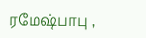ரமேஷ்பாபு ,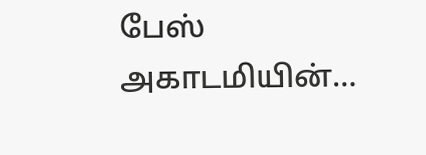பேஸ் அகாடமியின்…